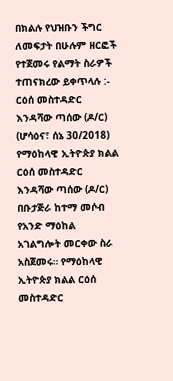በክልሉ የህዝቡን ችግር ለመፍታት በሁሉም ዘርፎች የተጀመሩ የልማት ስራዎች ተጠናክረው ይቀጥላሉ :- ርዕሰ መስተዳድር እንዳሻው ጣሰው (ዶ/ር) (ሆሳዕና፣ ሰኔ 30/2018) የማዕከላዊ ኢትዮጵያ ክልል ርዕሰ መስተዳድር እንዳሻው ጣሰው (ዶ/ር) በቡታጅራ ከተማ መሶብ የአንድ ማዕከል አገልግሎት መርቀው ስራ አስጀመሩ። የማዕከላዊ ኢትዮጵያ ክልል ርዕሰ መስተዳድር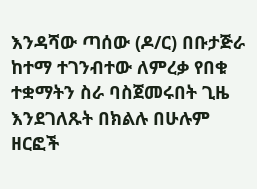እንዳሻው ጣሰው (ዶ/ር) በቡታጅራ ከተማ ተገንብተው ለምረቃ የበቁ ተቋማትን ስራ ባስጀመሩበት ጊዜ እንደገለጹት በክልሉ በሁሉም ዘርፎች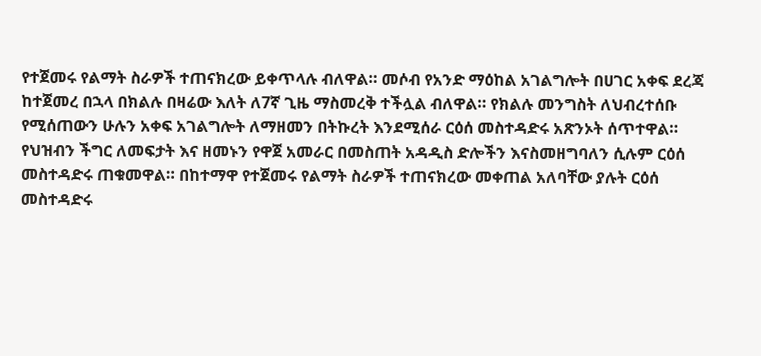የተጀመሩ የልማት ስራዎች ተጠናክረው ይቀጥላሉ ብለዋል። መሶብ የአንድ ማዕከል አገልግሎት በሀገር አቀፍ ደረጃ ከተጀመረ በኋላ በክልሉ በዛሬው እለት ለ7ኛ ጊዜ ማስመረቅ ተችሏል ብለዋል። የክልሉ መንግስት ለህብረተሰቡ የሚሰጠውን ሁሉን አቀፍ አገልግሎት ለማዘመን በትኩረት እንደሚሰራ ርዕሰ መስተዳድሩ አጽንኦት ሰጥተዋል።
የህዝብን ችግር ለመፍታት እና ዘመኑን የዋጀ አመራር በመስጠት አዳዲስ ድሎችን እናስመዘግባለን ሲሉም ርዕሰ መስተዳድሩ ጠቁመዋል። በከተማዋ የተጀመሩ የልማት ስራዎች ተጠናክረው መቀጠል አለባቸው ያሉት ርዕሰ መስተዳድሩ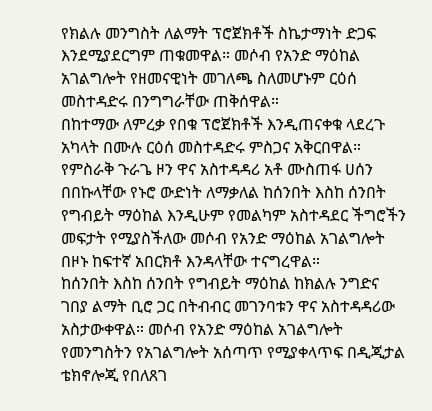የክልሉ መንግስት ለልማት ፕሮጀክቶች ስኬታማነት ድጋፍ እንደሚያደርግም ጠቁመዋል። መሶብ የአንድ ማዕከል አገልግሎት የዘመናዊነት መገለጫ ስለመሆኑም ርዕሰ መስተዳድሩ በንግግራቸው ጠቅሰዋል።
በከተማው ለምረቃ የበቁ ፕሮጀክቶች እንዲጠናቀቁ ላደረጉ አካላት በሙሉ ርዕሰ መስተዳድሩ ምስጋና አቅርበዋል። የምስራቅ ጉራጌ ዞን ዋና አስተዳዳሪ አቶ ሙስጠፋ ሀሰን በበኩላቸው የኑሮ ውድነት ለማቃለል ከሰንበት እስከ ሰንበት የግብይት ማዕከል እንዲሁም የመልካም አስተዳደር ችግሮችን መፍታት የሚያስችለው መሶብ የአንድ ማዕከል አገልግሎት በዞኑ ከፍተኛ አበርክቶ እንዳላቸው ተናግረዋል።
ከሰንበት እስከ ሰንበት የግብይት ማዕከል ከክልሉ ንግድና ገበያ ልማት ቢሮ ጋር በትብብር መገንባቱን ዋና አስተዳዳሪው አስታውቀዋል። መሶብ የአንድ ማዕከል አገልግሎት የመንግስትን የአገልግሎት አሰጣጥ የሚያቀላጥፍ በዲጂታል ቴክኖሎጂ የበለጸገ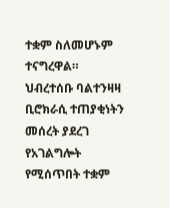ተቋም ስለመሆኑም ተናግረዋል። ህብረተሰቡ ባልተንዛዛ ቢሮክራሲ ተጠያቂነትን መሰረት ያደረገ የአገልግሎት የሚሰጥበት ተቋም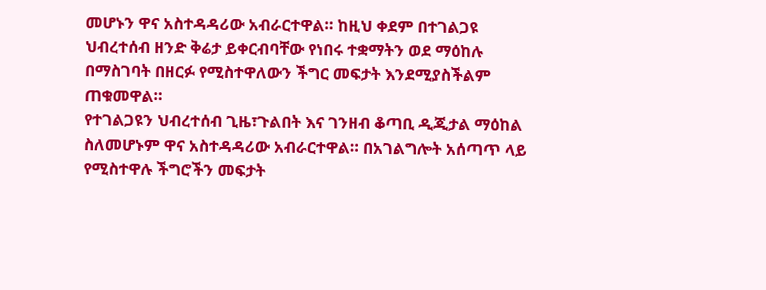መሆኑን ዋና አስተዳዳሪው አብራርተዋል። ከዚህ ቀደም በተገልጋዩ ህብረተሰብ ዘንድ ቅሬታ ይቀርብባቸው የነበሩ ተቋማትን ወደ ማዕከሉ በማስገባት በዘርፉ የሚስተዋለውን ችግር መፍታት እንደሚያስችልም ጠቁመዋል።
የተገልጋዩን ህብረተሰብ ጊዜ፣ጉልበት እና ገንዘብ ቆጣቢ ዲጂታል ማዕከል ስለመሆኑም ዋና አስተዳዳሪው አብራርተዋል። በአገልግሎት አሰጣጥ ላይ የሚስተዋሉ ችግሮችን መፍታት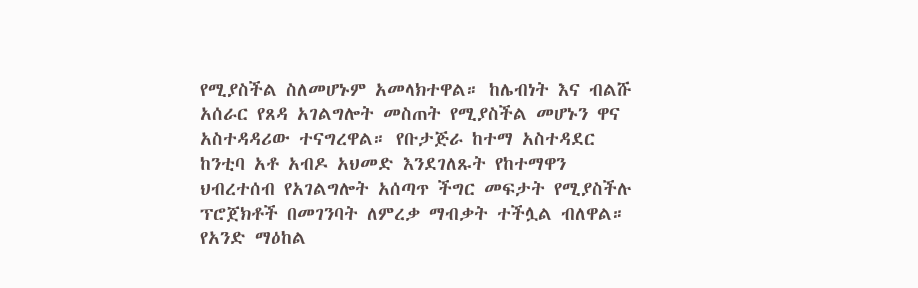የሚያስችል ስለመሆኑም አመላክተዋል። ከሌብነት እና ብልሹ አሰራር የጸዳ አገልግሎት መስጠት የሚያስችል መሆኑን ዋና አስተዳዳሪው ተናግረዋል። የቡታጅራ ከተማ አስተዳደር ከንቲባ አቶ አብዶ አህመድ እንደገለጹት የከተማዋን ህብረተሰብ የአገልግሎት አሰጣጥ ችግር መፍታት የሚያስችሉ ፕሮጀክቶች በመገንባት ለምረቃ ማብቃት ተችሏል ብለዋል።
የአንድ ማዕከል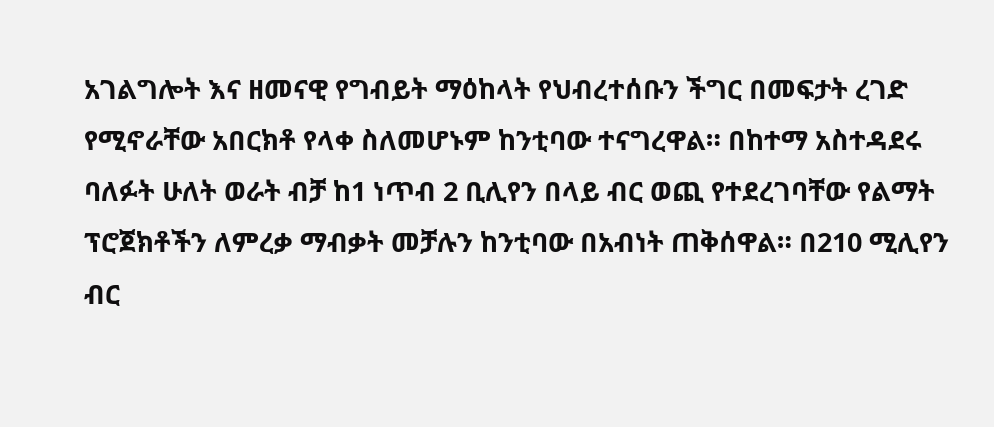አገልግሎት እና ዘመናዊ የግብይት ማዕከላት የህብረተሰቡን ችግር በመፍታት ረገድ የሚኖራቸው አበርክቶ የላቀ ስለመሆኑም ከንቲባው ተናግረዋል። በከተማ አስተዳደሩ ባለፉት ሁለት ወራት ብቻ ከ1 ነጥብ 2 ቢሊየን በላይ ብር ወጪ የተደረገባቸው የልማት ፕሮጀክቶችን ለምረቃ ማብቃት መቻሉን ከንቲባው በአብነት ጠቅሰዋል። በ210 ሚሊየን ብር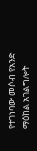የተገነባው መሶብ የአንድ ማዕከል አገልግሎት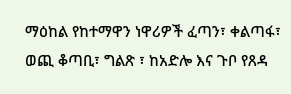ማዕከል የከተማዋን ነዋሪዎች ፈጣን፣ ቀልጣፋ፣ ወጪ ቆጣቢ፣ ግልጽ ፣ ከአድሎ እና ጉቦ የጸዳ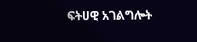ፍትሀዊ አገልግሎት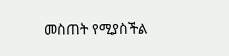መስጠት የሚያስችል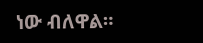ነው ብለዋል።